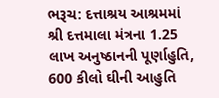ભરૂચ: દત્તાશ્રય આશ્રમમાં શ્રી દત્તમાલા મંત્રના 1.25 લાખ અનુષ્ઠાનની પૂર્ણાહુતિ, 600 કીલો ઘીની આહુતિ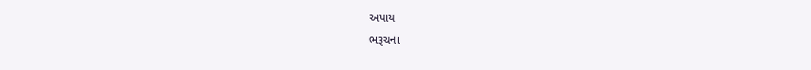અપાય
ભરૂચના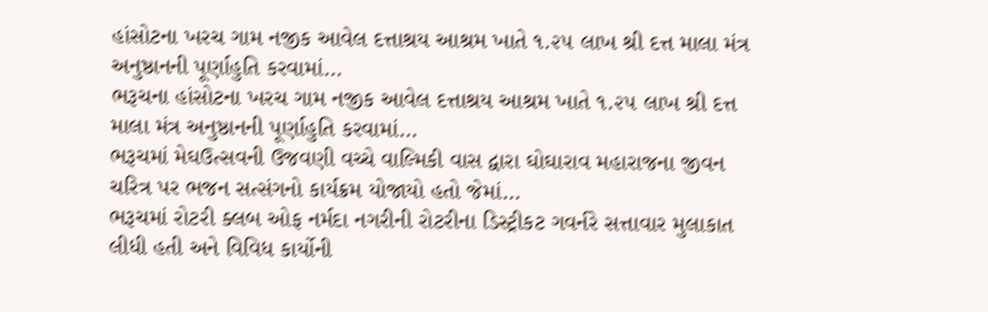હાંસોટના ખરચ ગામ નજીક આવેલ દત્તાશ્રય આશ્રમ ખાતે ૧.૨૫ લાખ શ્રી દત્ત માલા મંત્ર અનુષ્ઠાનની પૂર્ણાહુતિ કરવામાં…
ભરૂચના હાંસોટના ખરચ ગામ નજીક આવેલ દત્તાશ્રય આશ્રમ ખાતે ૧.૨૫ લાખ શ્રી દત્ત માલા મંત્ર અનુષ્ઠાનની પૂર્ણાહુતિ કરવામાં…
ભરૂચમાં મેઘઉત્સવની ઉજવણી વચ્ચે વાલ્મિકી વાસ દ્વારા ઘોઘારાવ મહારાજના જીવન ચરિત્ર પર ભજન સત્સંગનો કાર્યક્રમ યોજાયો હતો જેમાં…
ભરૂચમાં રોટરી ક્લબ ઓફ નર્મદા નગરીની રોટરીના ડિસ્ટ્રીકટ ગવર્નરે સત્તાવાર મુલાકાત લીધી હતી અને વિવિધ કાર્યોની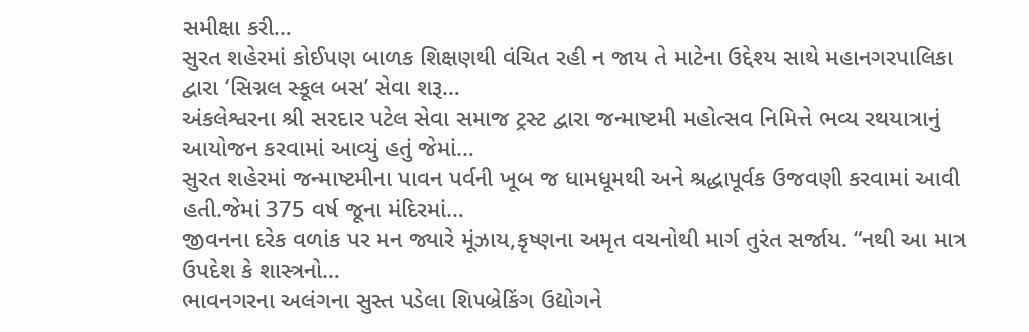સમીક્ષા કરી…
સુરત શહેરમાં કોઈપણ બાળક શિક્ષણથી વંચિત રહી ન જાય તે માટેના ઉદ્દેશ્ય સાથે મહાનગરપાલિકા દ્વારા ‘સિગ્નલ સ્કૂલ બસ’ સેવા શરૂ…
અંકલેશ્વરના શ્રી સરદાર પટેલ સેવા સમાજ ટ્રસ્ટ દ્વારા જન્માષ્ટમી મહોત્સવ નિમિત્તે ભવ્ય રથયાત્રાનું આયોજન કરવામાં આવ્યું હતું જેમાં…
સુરત શહેરમાં જન્માષ્ટમીના પાવન પર્વની ખૂબ જ ધામધૂમથી અને શ્રદ્ધાપૂર્વક ઉજવણી કરવામાં આવી હતી.જેમાં 375 વર્ષ જૂના મંદિરમાં…
જીવનના દરેક વળાંક પર મન જ્યારે મૂંઝાય,કૃષ્ણના અમૃત વચનોથી માર્ગ તુરંત સર્જાય. “નથી આ માત્ર ઉપદેશ કે શાસ્ત્રનો…
ભાવનગરના અલંગના સુસ્ત પડેલા શિપબ્રેકિંગ ઉદ્યોગને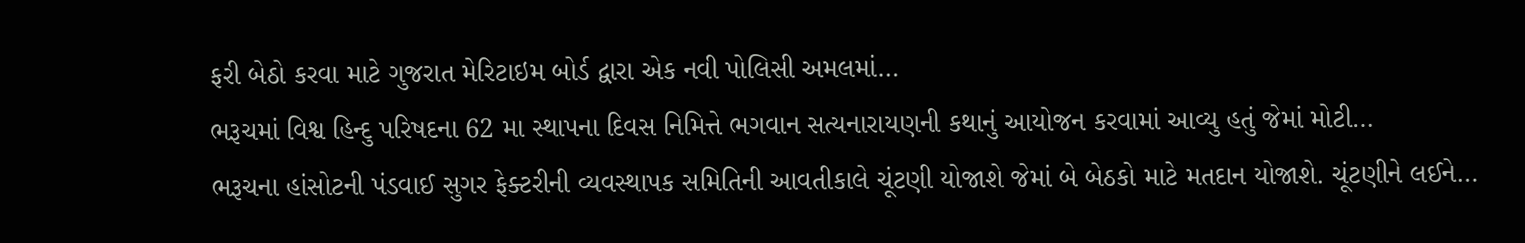ફરી બેઠો કરવા માટે ગુજરાત મેરિટાઇમ બોર્ડ દ્વારા એક નવી પોલિસી અમલમાં…
ભરૂચમાં વિશ્વ હિન્દુ પરિષદના 62 મા સ્થાપના દિવસ નિમિત્તે ભગવાન સત્યનારાયણની કથાનું આયોજન કરવામાં આવ્યુ હતું જેમાં મોટી…
ભરૂચના હાંસોટની પંડવાઈ સુગર ફેક્ટરીની વ્યવસ્થાપક સમિતિની આવતીકાલે ચૂંટણી યોજાશે જેમાં બે બેઠકો માટે મતદાન યોજાશે. ચૂંટણીને લઈને…